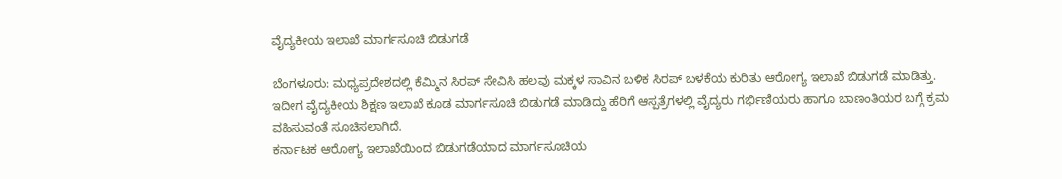ವೈದ್ಯಕೀಯ ಇಲಾಖೆ ಮಾರ್ಗಸೂಚಿ ಬಿಡುಗಡೆ

ಬೆಂಗಳೂರು: ಮಧ್ಯಪ್ರದೇಶದಲ್ಲಿ ಕೆಮ್ಮಿನ ಸಿರಪ್ ಸೇವಿಸಿ ಹಲವು ಮಕ್ಕಳ ಸಾವಿನ ಬಳಿಕ ಸಿರಪ್ ಬಳಕೆಯ ಕುರಿತು ಆರೋಗ್ಯ ಇಲಾಖೆ ಬಿಡುಗಡೆ ಮಾಡಿತ್ತು.
ಇದೀಗ ವೈದ್ಯಕೀಯ ಶಿಕ್ಷಣ ಇಲಾಖೆ ಕೂಡ ಮಾರ್ಗಸೂಚಿ ಬಿಡುಗಡೆ ಮಾಡಿದ್ದು ಹೆರಿಗೆ ಆಸ್ಪತ್ರೆಗಳಲ್ಲಿ ವೈದ್ಯರು ಗರ್ಭಿಣಿಯರು ಹಾಗೂ ಬಾಣಂತಿಯರ ಬಗ್ಗೆ ಕ್ರಮ ವಹಿಸುವಂತೆ ಸೂಚಿಸಲಾಗಿದೆ.
ಕರ್ನಾಟಕ ಆರೋಗ್ಯ ಇಲಾಖೆಯಿಂದ ಬಿಡುಗಡೆಯಾದ ಮಾರ್ಗಸೂಚಿಯ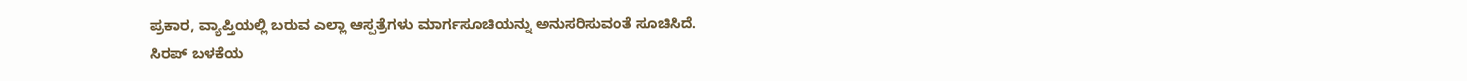ಪ್ರಕಾರ, ವ್ಯಾಪ್ತಿಯಲ್ಲಿ ಬರುವ ಎಲ್ಲಾ ಆಸ್ಪತ್ರೆಗಳು ಮಾರ್ಗಸೂಚಿಯನ್ನು ಅನುಸರಿಸುವಂತೆ ಸೂಚಿಸಿದೆ.
ಸಿರಪ್ ಬಳಕೆಯ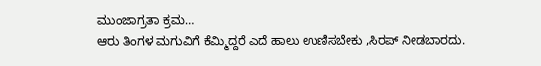ಮುಂಜಾಗ್ರತಾ ಕ್ರಮ…
ಆರು ತಿಂಗಳ ಮಗುವಿಗೆ ಕೆಮ್ಮಿದ್ದರೆ ಎದೆ ಹಾಲು ಉಣಿಸಬೇಕು ,ಸಿರಪ್ ನೀಡಬಾರದು.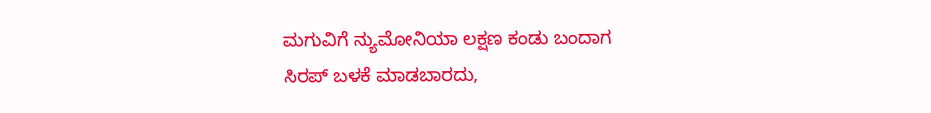ಮಗುವಿಗೆ ನ್ಯುಮೋನಿಯಾ ಲಕ್ಷಣ ಕಂಡು ಬಂದಾಗ ಸಿರಪ್ ಬಳಕೆ ಮಾಡಬಾರದು,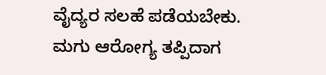ವೈದ್ಯರ ಸಲಹೆ ಪಡೆಯಬೇಕು.
ಮಗು ಆರೋಗ್ಯ ತಪ್ಪಿದಾಗ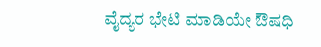ವೈದ್ಯರ ಭೇಟಿ ಮಾಡಿಯೇ ಔಷಧಿ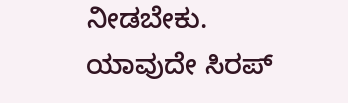ನೀಡಬೇಕು.
ಯಾವುದೇ ಸಿರಪ್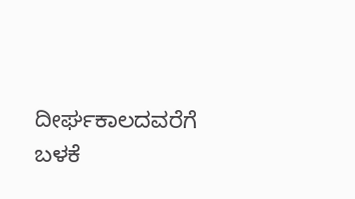ದೀರ್ಘಕಾಲದವರೆಗೆ ಬಳಕೆ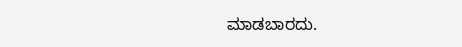ಮಾಡಬಾರದು.